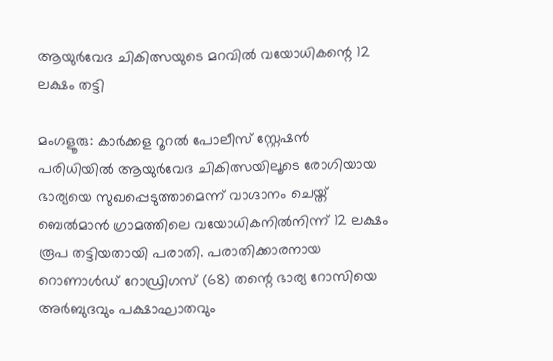ആയുർവേദ ചികിത്സയുടെ മറവിൽ വയോധികന്റെ 12 ലക്ഷം തട്ടി

മംഗളൂരു: കാർക്കള റൂറൽ പോലീസ് സ്റ്റേഷൻ പരിധിയിൽ ആയുർവേദ ചികിത്സയിലൂടെ രോഗിയായ ഭാര്യയെ സുഖപ്പെടുത്താമെന്ന് വാഗ്ദാനം ചെയ്ത് ബെൽമാൻ ഗ്രാമത്തിലെ വയോധികനിൽനിന്ന് 12 ലക്ഷം രൂപ തട്ടിയതായി പരാതി. പരാതിക്കാരനായ റൊണാൾഡ് റോഡ്രിഗസ് (68) തന്റെ ഭാര്യ റോസിയെ അർബുദവും പക്ഷാഘാതവും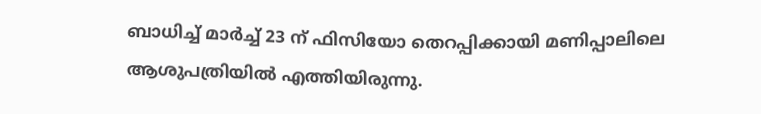ബാധിച്ച് മാർച്ച് 23 ന് ഫിസിയോ തെറപ്പിക്കായി മണിപ്പാലിലെ ആശുപത്രിയിൽ എത്തിയിരുന്നു.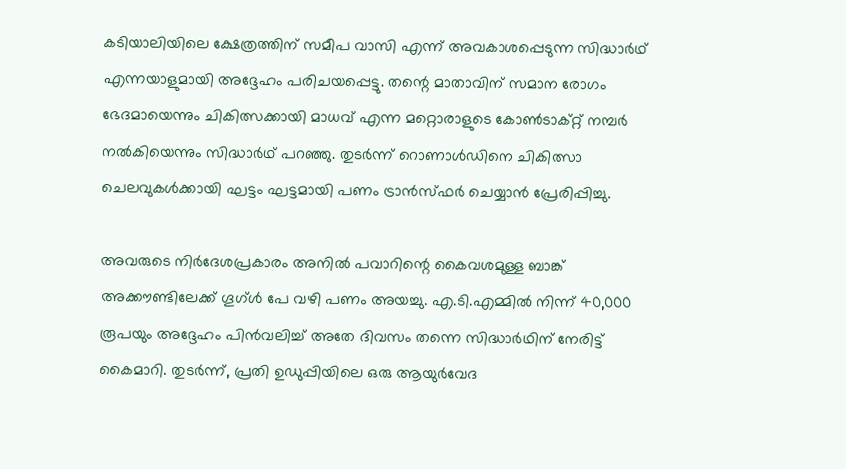കടിയാലിയിലെ ക്ഷേത്രത്തിന് സമീപ വാസി എന്ന് അവകാശപ്പെടുന്ന സിദ്ധാർഥ് എന്നയാളുമായി അദ്ദേഹം പരിചയപ്പെട്ടു. തന്റെ മാതാവിന് സമാന രോഗം ഭേദമായെന്നും ചികിത്സക്കായി മാധവ് എന്ന മറ്റൊരാളുടെ കോൺടാക്റ്റ് നമ്പർ നൽകിയെന്നും സിദ്ധാർഥ് പറഞ്ഞു. തുടർന്ന് റൊണാൾഡിനെ ചികിത്സാ ചെലവുകൾക്കായി ഘട്ടം ഘട്ടമായി പണം ട്രാൻസ്ഫർ ചെയ്യാൻ പ്രേരിപ്പിച്ചു.

അവരുടെ നിർദേശപ്രകാരം അനിൽ പവാറിന്റെ കൈവശമുള്ള ബാങ്ക് അക്കൗണ്ടിലേക്ക് ഗൂഗ്ൾ പേ വഴി പണം അയച്ചു. എ.ടി.എമ്മിൽ നിന്ന് 40,000 രൂപയും അദ്ദേഹം പിൻവലിച്ച് അതേ ദിവസം തന്നെ സിദ്ധാർഥിന് നേരിട്ട് കൈമാറി. തുടർന്ന്, പ്രതി ഉഡുപ്പിയിലെ ഒരു ആയുർവേദ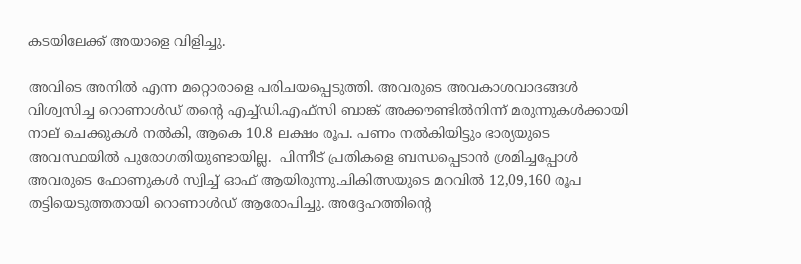കടയിലേക്ക് അയാളെ വിളിച്ചു.

അവിടെ അനിൽ എന്ന മറ്റൊരാളെ പരിചയപ്പെടുത്തി. അവരുടെ അവകാശവാദങ്ങൾ വിശ്വസിച്ച റൊണാൾഡ് തന്റെ എച്ച്ഡി.എഫ്സി ബാങ്ക് അക്കൗണ്ടിൽനിന്ന് മരുന്നുകൾക്കായി നാല് ചെക്കുകൾ നൽകി, ആകെ 10.8 ലക്ഷം രൂപ. പണം നൽകിയിട്ടും ഭാര്യയുടെ അവസ്ഥയിൽ പുരോഗതിയുണ്ടായില്ല.  പിന്നീട് പ്രതികളെ ബന്ധപ്പെടാൻ ശ്രമിച്ചപ്പോൾ അവരുടെ ഫോണുകൾ സ്വിച്ച് ഓഫ് ആയിരുന്നു.ചികിത്സയുടെ മറവിൽ 12,09,160 രൂപ തട്ടിയെടുത്തതായി റൊണാൾഡ് ആരോപിച്ചു. അദ്ദേഹത്തിന്റെ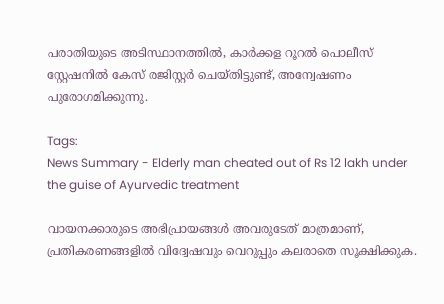പരാതിയുടെ അടിസ്ഥാനത്തിൽ, കാർക്കള റൂറൽ പൊലീസ് സ്റ്റേഷനിൽ കേസ് രജിസ്റ്റർ ചെയ്തിട്ടുണ്ട്, അന്വേഷണം പുരോഗമിക്കുന്നു.

Tags:
News Summary - Elderly man cheated out of Rs 12 lakh under the guise of Ayurvedic treatment

വായനക്കാരുടെ അഭിപ്രായങ്ങള്‍ അവരുടേത് മാത്രമാണ്, പ്രതികരണങ്ങളിൽ വിദ്വേഷവും വെറുപ്പും കലരാതെ സൂക്ഷിക്കുക.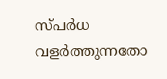സ്പർധ വളർത്തുന്നതോ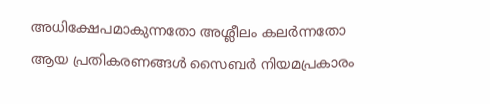അധിക്ഷേപമാകുന്നതോ അശ്ലീലം കലർന്നതോ ആയ പ്രതികരണങ്ങൾ സൈബർ നിയമപ്രകാരം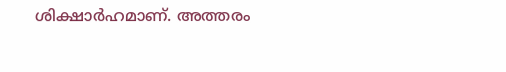ശിക്ഷാർഹമാണ്. അത്തരം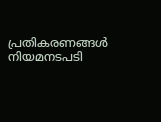പ്രതികരണങ്ങൾ നിയമനടപടി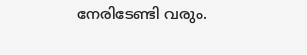നേരിടേണ്ടി വരും.